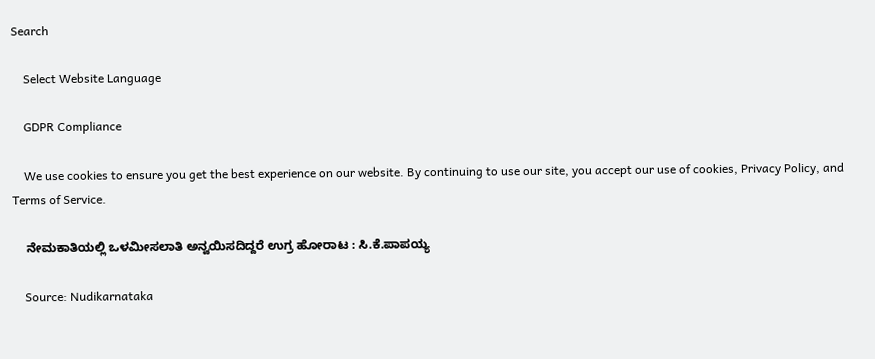Search

    Select Website Language

    GDPR Compliance

    We use cookies to ensure you get the best experience on our website. By continuing to use our site, you accept our use of cookies, Privacy Policy, and Terms of Service.

    ನೇಮಕಾತಿಯಲ್ಲಿ ಒಳಮೀಸಲಾತಿ ಅನ್ವಯಿಸದಿದ್ದರೆ ಉಗ್ರ ಹೋರಾಟ : ಸಿ.ಕೆ.ಪಾಪಯ್ಯ

    Source: Nudikarnataka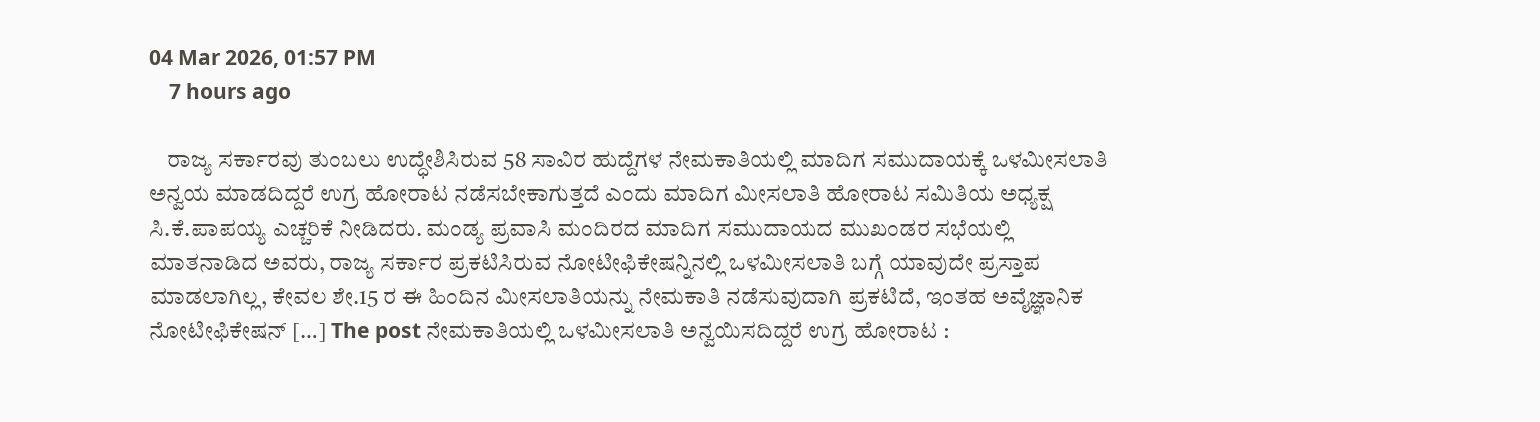04 Mar 2026, 01:57 PM
    7 hours ago

    ರಾಜ್ಯ ಸರ್ಕಾರವು ತುಂಬಲು ಉದ್ಧೇಶಿಸಿರುವ 58 ಸಾವಿರ ಹುದ್ದೆಗಳ ನೇಮಕಾತಿಯಲ್ಲಿ ಮಾದಿಗ ಸಮುದಾಯಕ್ಕೆ ಒಳಮೀಸಲಾತಿ ಅನ್ವಯ ಮಾಡದಿದ್ದರೆ ಉಗ್ರ ಹೋರಾಟ ನಡೆಸಬೇಕಾಗುತ್ತದೆ ಎಂದು ಮಾದಿಗ ಮೀಸಲಾತಿ ಹೋರಾಟ ಸಮಿತಿಯ ಅಧ್ಯಕ್ಷ ಸಿ.ಕೆ.ಪಾಪಯ್ಯ ಎಚ್ಚರಿಕೆ ನೀಡಿದರು. ಮಂಡ್ಯ ಪ್ರವಾಸಿ ಮಂದಿರದ ಮಾದಿಗ ಸಮುದಾಯದ ಮುಖಂಡರ ಸಭೆಯಲ್ಲಿ ಮಾತನಾಡಿದ ಅವರು, ರಾಜ್ಯ ಸರ್ಕಾರ ಪ್ರಕಟಿಸಿರುವ ನೋಟೀಫಿಕೇಷನ್ನಿನಲ್ಲಿ ಒಳಮೀಸಲಾತಿ ಬಗ್ಗೆ ಯಾವುದೇ ಪ್ರಸ್ತಾಪ ಮಾಡಲಾಗಿಲ್ಲ, ಕೇವಲ ಶೇ.15 ರ ಈ ಹಿಂದಿನ ಮೀಸಲಾತಿಯನ್ನು ನೇಮಕಾತಿ ನಡೆಸುವುದಾಗಿ ಪ್ರಕಟಿದೆ, ಇಂತಹ ಅವೈಜ್ಞಾನಿಕ ನೋಟೀಫಿಕೇಷನ್ […] The post ನೇಮಕಾತಿಯಲ್ಲಿ ಒಳಮೀಸಲಾತಿ ಅನ್ವಯಿಸದಿದ್ದರೆ ಉಗ್ರ ಹೋರಾಟ :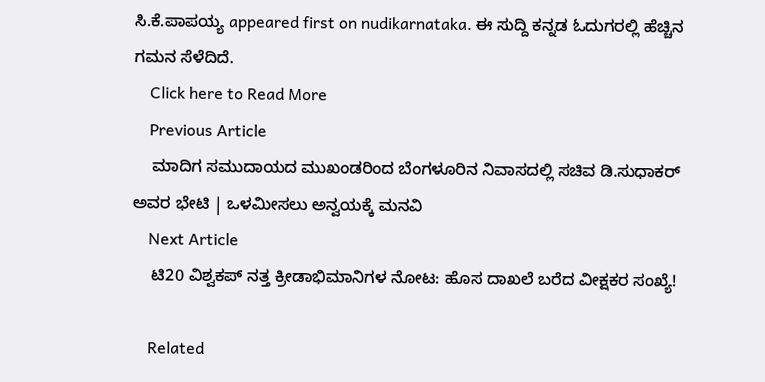ಸಿ.ಕೆ.ಪಾಪಯ್ಯ appeared first on nudikarnataka. ಈ ಸುದ್ದಿ ಕನ್ನಡ ಓದುಗರಲ್ಲಿ ಹೆಚ್ಚಿನ ಗಮನ ಸೆಳೆದಿದೆ.
    Click here to Read More
    Previous Article
    ಮಾದಿಗ ಸಮುದಾಯದ ಮುಖಂಡರಿಂದ ಬೆಂಗಳೂರಿನ ನಿವಾಸದಲ್ಲಿ ಸಚಿವ ಡಿ.ಸುಧಾಕರ್ ಅವರ ಭೇಟಿ | ಒಳಮೀಸಲು ಅನ್ವಯಕ್ಕೆ ಮನವಿ
    Next Article
    ಟಿ20 ವಿಶ್ವಕಪ್ ನತ್ತ ಕ್ರೀಡಾಭಿಮಾನಿಗಳ ನೋಟ: ಹೊಸ ದಾಖಲೆ ಬರೆದ ವೀಕ್ಷಕರ ಸಂಖ್ಯೆ!

    Related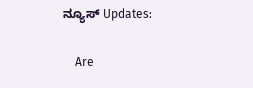ನ್ಯೂಸ್ Updates:

    Are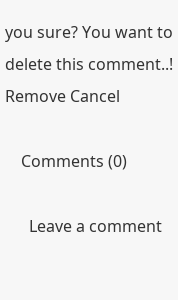you sure? You want to delete this comment..! Remove Cancel

    Comments (0)

      Leave a comment